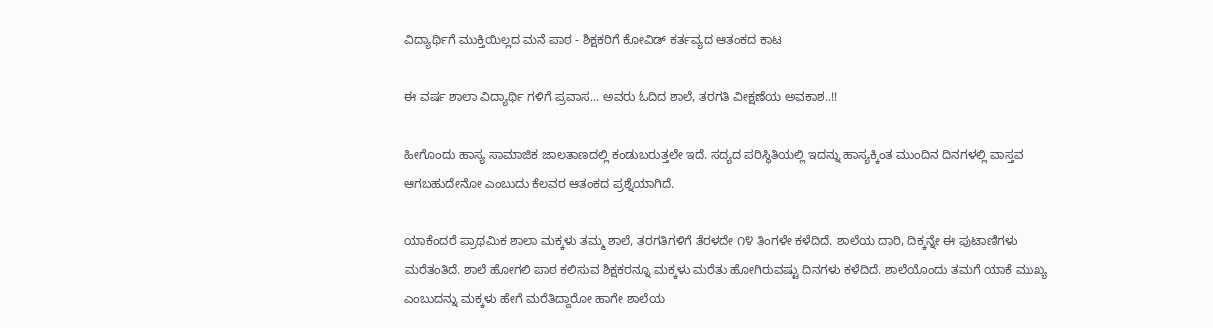ವಿದ್ಯಾರ್ಥಿಗೆ ಮುಕ್ತಿಯಿಲ್ಲದ ಮನೆ ಪಾಠ - ಶಿಕ್ಷಕರಿಗೆ ಕೋವಿಡ್ ಕರ್ತವ್ಯದ ಆತಂಕದ ಕಾಟ

ಈ ವರ್ಷ ಶಾಲಾ ವಿದ್ಯಾರ್ಥಿ ಗಳಿಗೆ ಪ್ರವಾಸ... ಅವರು ಓದಿದ ಶಾಲೆ, ತರಗತಿ ವೀಕ್ಷಣೆಯ ಅವಕಾಶ..!!

ಹೀಗೊಂದು ಹಾಸ್ಯ ಸಾಮಾಜಿಕ ಜಾಲತಾಣದಲ್ಲಿ ಕಂಡುಬರುತ್ತಲೇ ಇದೆ. ಸದ್ಯದ ಪರಿಸ್ಥಿತಿಯಲ್ಲಿ ಇದನ್ನು ಹಾಸ್ಯಕ್ಕಿಂತ ಮುಂದಿನ ದಿನಗಳಲ್ಲಿ ವಾಸ್ತವ ಆಗಬಹುದೇನೋ ಎಂಬುದು ಕೆಲವರ ಆತಂಕದ ಪ್ರಶ್ನೆಯಾಗಿದೆ.

ಯಾಕೆಂದರೆ ಪ್ರಾಥಮಿಕ ಶಾಲಾ ಮಕ್ಕಳು ತಮ್ಮ ಶಾಲೆ, ತರಗತಿಗಳಿಗೆ ತೆರಳದೇ ೧೪ ತಿಂಗಳೇ ಕಳೆದಿದೆ. ಶಾಲೆಯ ದಾರಿ, ದಿಕ್ಕನ್ನೇ ಈ ಪುಟಾಣಿಗಳು ಮರೆತಂತಿದೆ. ಶಾಲೆ ಹೋಗಲಿ ಪಾಠ ಕಲಿಸುವ ಶಿಕ್ಷಕರನ್ನೂ ಮಕ್ಕಳು ಮರೆತು ಹೋಗಿರುವಷ್ಟು ದಿನಗಳು ಕಳೆದಿದೆ. ಶಾಲೆಯೊಂದು ತಮಗೆ ಯಾಕೆ ಮುಖ್ಯ ಎಂಬುದನ್ನು ಮಕ್ಕಳು ಹೇಗೆ ಮರೆತಿದ್ದಾರೋ ಹಾಗೇ ಶಾಲೆಯ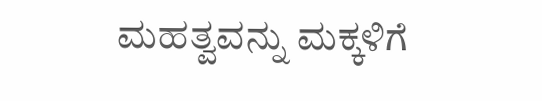ಮಹತ್ವವನ್ನು ಮಕ್ಕಳಿಗೆ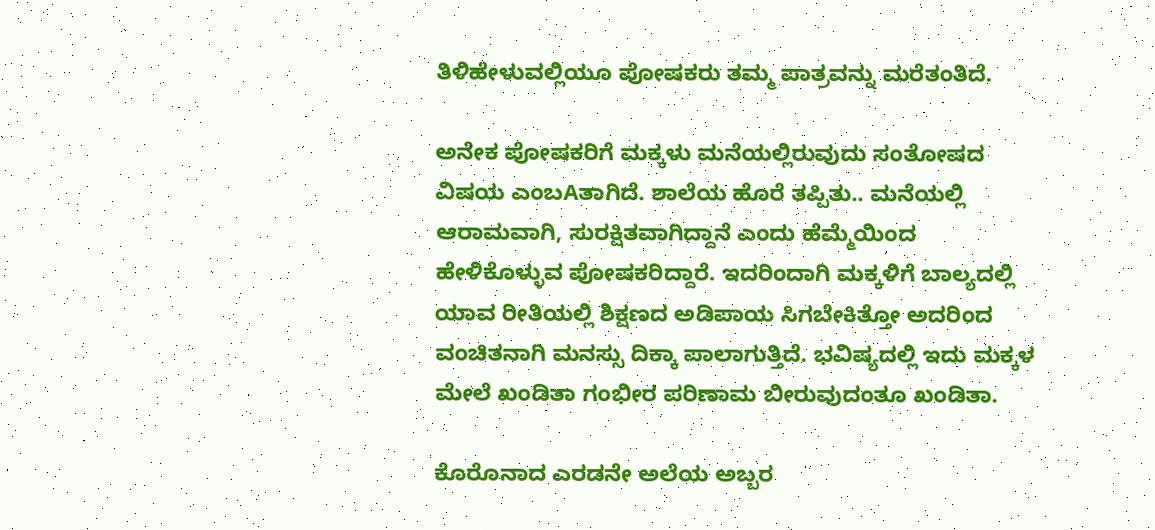ತಿಳಿಹೇಳುವಲ್ಲಿಯೂ ಪೋಷಕರು ತಮ್ಮ ಪಾತ್ರವನ್ನು ಮರೆತಂತಿದೆ.

ಅನೇಕ ಪೋಷಕರಿಗೆ ಮಕ್ಕಳು ಮನೆಯಲ್ಲಿರುವುದು ಸಂತೋಷದ ವಿಷಯ ಎಂಬAತಾಗಿದೆ. ಶಾಲೆಯ ಹೊರೆ ತಪ್ಪಿತು.. ಮನೆಯಲ್ಲಿ ಆರಾಮವಾಗಿ, ಸುರಕ್ಷಿತವಾಗಿದ್ದಾನೆ ಎಂದು ಹೆಮ್ಮೆಯಿಂದ ಹೇಳಿಕೊಳ್ಳುವ ಪೋಷಕರಿದ್ದಾರೆ. ಇದರಿಂದಾಗಿ ಮಕ್ಕಳಿಗೆ ಬಾಲ್ಯದಲ್ಲಿ ಯಾವ ರೀತಿಯಲ್ಲಿ ಶಿಕ್ಷಣದ ಅಡಿಪಾಯ ಸಿಗಬೇಕಿತ್ತೋ ಅದರಿಂದ ವಂಚಿತನಾಗಿ ಮನಸ್ಸು ದಿಕ್ಕಾ ಪಾಲಾಗುತ್ತಿದೆ. ಭವಿಷ್ಯದಲ್ಲಿ ಇದು ಮಕ್ಕಳ ಮೇಲೆ ಖಂಡಿತಾ ಗಂಭೀರ ಪರಿಣಾಮ ಬೀರುವುದಂತೂ ಖಂಡಿತಾ.

ಕೊರೊನಾದ ಎರಡನೇ ಅಲೆಯ ಅಬ್ಬರ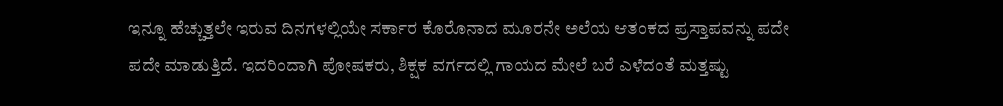ಇನ್ನೂ ಹೆಚ್ಚುತ್ತಲೇ ಇರುವ ದಿನಗಳಲ್ಲಿಯೇ ಸರ್ಕಾರ ಕೊರೊನಾದ ಮೂರನೇ ಅಲೆಯ ಆತಂಕದ ಪ್ರಸ್ತಾಪವನ್ನು ಪದೇ ಪದೇ ಮಾಡುತ್ತಿದೆ. ಇದರಿಂದಾಗಿ ಪೋಷಕರು, ಶಿಕ್ಷಕ ವರ್ಗದಲ್ಲಿ ಗಾಯದ ಮೇಲೆ ಬರೆ ಎಳೆದಂತೆ ಮತ್ತಷ್ಟು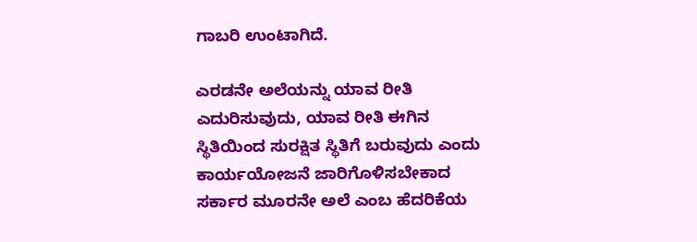ಗಾಬರಿ ಉಂಟಾಗಿದೆ.

ಎರಡನೇ ಅಲೆಯನ್ನು ಯಾವ ರೀತಿ ಎದುರಿಸುವುದು, ಯಾವ ರೀತಿ ಈಗಿನ ಸ್ಥಿತಿಯಿಂದ ಸುರಕ್ಷಿತ ಸ್ಥಿತಿಗೆ ಬರುವುದು ಎಂದು ಕಾರ್ಯಯೋಜನೆ ಜಾರಿಗೊಳಿಸಬೇಕಾದ ಸರ್ಕಾರ ಮೂರನೇ ಅಲೆ ಎಂಬ ಹೆದರಿಕೆಯ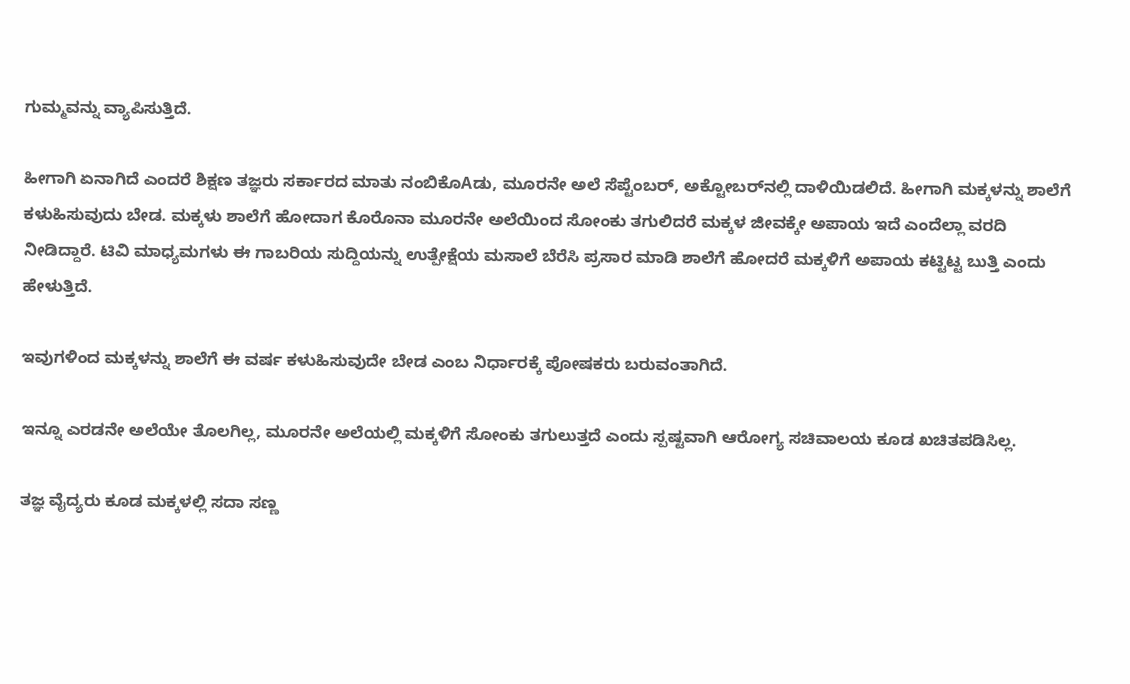ಗುಮ್ಮವನ್ನು ವ್ಯಾಪಿಸುತ್ತಿದೆ.

ಹೀಗಾಗಿ ಏನಾಗಿದೆ ಎಂದರೆ ಶಿಕ್ಷಣ ತಜ್ಞರು ಸರ್ಕಾರದ ಮಾತು ನಂಬಿಕೊAಡು, ಮೂರನೇ ಅಲೆ ಸೆಪ್ಟೆಂಬರ್, ಅಕ್ಟೋಬರ್‌ನಲ್ಲಿ ದಾಳಿಯಿಡಲಿದೆ. ಹೀಗಾಗಿ ಮಕ್ಕಳನ್ನು ಶಾಲೆಗೆ ಕಳುಹಿಸುವುದು ಬೇಡ. ಮಕ್ಕಳು ಶಾಲೆಗೆ ಹೋದಾಗ ಕೊರೊನಾ ಮೂರನೇ ಅಲೆಯಿಂದ ಸೋಂಕು ತಗುಲಿದರೆ ಮಕ್ಕಳ ಜೀವಕ್ಕೇ ಅಪಾಯ ಇದೆ ಎಂದೆಲ್ಲಾ ವರದಿ ನೀಡಿದ್ದಾರೆ. ಟಿವಿ ಮಾಧ್ಯಮಗಳು ಈ ಗಾಬರಿಯ ಸುದ್ದಿಯನ್ನು ಉತ್ಪೇಕ್ಷೆಯ ಮಸಾಲೆ ಬೆರೆಸಿ ಪ್ರಸಾರ ಮಾಡಿ ಶಾಲೆಗೆ ಹೋದರೆ ಮಕ್ಕಳಿಗೆ ಅಪಾಯ ಕಟ್ಟಿಟ್ಟ ಬುತ್ತಿ ಎಂದು ಹೇಳುತ್ತಿದೆ.

ಇವುಗಳಿಂದ ಮಕ್ಕಳನ್ನು ಶಾಲೆಗೆ ಈ ವರ್ಷ ಕಳುಹಿಸುವುದೇ ಬೇಡ ಎಂಬ ನಿರ್ಧಾರಕ್ಕೆ ಪೋಷಕರು ಬರುವಂತಾಗಿದೆ.

ಇನ್ನೂ ಎರಡನೇ ಅಲೆಯೇ ತೊಲಗಿಲ್ಲ, ಮೂರನೇ ಅಲೆಯಲ್ಲಿ ಮಕ್ಕಳಿಗೆ ಸೋಂಕು ತಗುಲುತ್ತದೆ ಎಂದು ಸ್ಪಷ್ಟವಾಗಿ ಆರೋಗ್ಯ ಸಚಿವಾಲಯ ಕೂಡ ಖಚಿತಪಡಿಸಿಲ್ಲ.

ತಜ್ಞ ವೈದ್ಯರು ಕೂಡ ಮಕ್ಕಳಲ್ಲಿ ಸದಾ ಸಣ್ಣ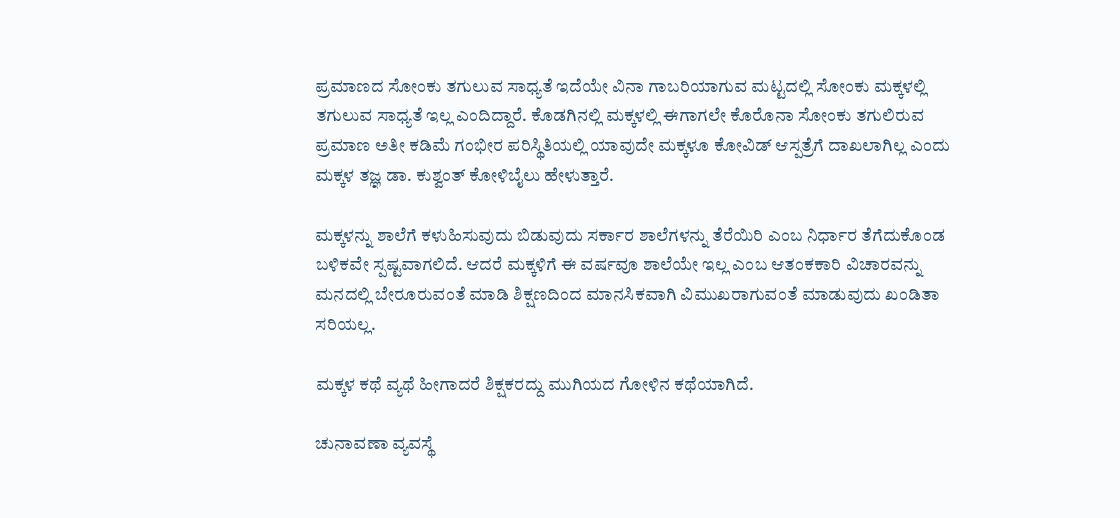ಪ್ರಮಾಣದ ಸೋಂಕು ತಗುಲುವ ಸಾಧ್ಯತೆ ಇದೆಯೇ ವಿನಾ ಗಾಬರಿಯಾಗುವ ಮಟ್ಟದಲ್ಲಿ ಸೋಂಕು ಮಕ್ಕಳಲ್ಲಿ ತಗುಲುವ ಸಾಧ್ಯತೆ ಇಲ್ಲ ಎಂದಿದ್ದಾರೆ. ಕೊಡಗಿನಲ್ಲಿ ಮಕ್ಕಳಲ್ಲಿ ಈಗಾಗಲೇ ಕೊರೊನಾ ಸೋಂಕು ತಗುಲಿರುವ ಪ್ರಮಾಣ ಅತೀ ಕಡಿಮೆ ಗಂಭೀರ ಪರಿಸ್ಥಿತಿಯಲ್ಲಿ ಯಾವುದೇ ಮಕ್ಕಳೂ ಕೋವಿಡ್ ಆಸ್ಪತ್ರೆಗೆ ದಾಖಲಾಗಿಲ್ಲ ಎಂದು ಮಕ್ಕಳ ತಜ್ಞ ಡಾ. ಕುಶ್ವಂತ್ ಕೋಳಿಬೈಲು ಹೇಳುತ್ತಾರೆ.

ಮಕ್ಕಳನ್ನು ಶಾಲೆಗೆ ಕಳುಹಿಸುವುದು ಬಿಡುವುದು ಸರ್ಕಾರ ಶಾಲೆಗಳನ್ನು ತೆರೆಯಿರಿ ಎಂಬ ನಿರ್ಧಾರ ತೆಗೆದುಕೊಂಡ ಬಳಿಕವೇ ಸ್ಪಷ್ಟವಾಗಲಿದೆ. ಆದರೆ ಮಕ್ಕಳಿಗೆ ಈ ವರ್ಷವೂ ಶಾಲೆಯೇ ಇಲ್ಲ ಎಂಬ ಆತಂಕಕಾರಿ ವಿಚಾರವನ್ನು ಮನದಲ್ಲಿ ಬೇರೂರುವಂತೆ ಮಾಡಿ ಶಿಕ್ಷಣದಿಂದ ಮಾನಸಿಕವಾಗಿ ವಿಮುಖರಾಗುವಂತೆ ಮಾಡುವುದು ಖಂಡಿತಾ ಸರಿಯಲ್ಲ.

ಮಕ್ಕಳ ಕಥೆ ವ್ಯಥೆ ಹೀಗಾದರೆ ಶಿಕ್ಷಕರದ್ದು ಮುಗಿಯದ ಗೋಳಿನ ಕಥೆಯಾಗಿದೆ.

ಚುನಾವಣಾ ವ್ಯವಸ್ಥೆ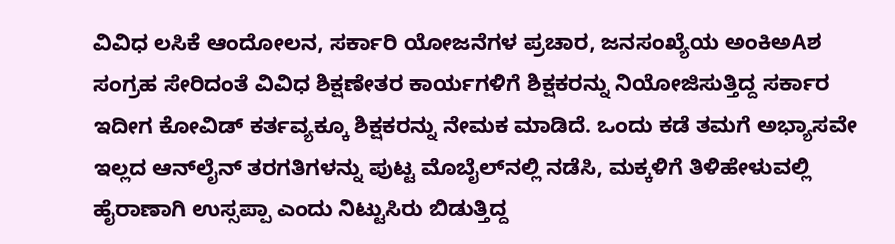ವಿವಿಧ ಲಸಿಕೆ ಆಂದೋಲನ, ಸರ್ಕಾರಿ ಯೋಜನೆಗಳ ಪ್ರಚಾರ, ಜನಸಂಖ್ಯೆಯ ಅಂಕಿಅAಶ ಸಂಗ್ರಹ ಸೇರಿದಂತೆ ವಿವಿಧ ಶಿಕ್ಷಣೇತರ ಕಾರ್ಯಗಳಿಗೆ ಶಿಕ್ಷಕರನ್ನು ನಿಯೋಜಿಸುತ್ತಿದ್ದ ಸರ್ಕಾರ ಇದೀಗ ಕೋವಿಡ್ ಕರ್ತವ್ಯಕ್ಕೂ ಶಿಕ್ಷಕರನ್ನು ನೇಮಕ ಮಾಡಿದೆ. ಒಂದು ಕಡೆ ತಮಗೆ ಅಭ್ಯಾಸವೇ ಇಲ್ಲದ ಆನ್‌ಲೈನ್ ತರಗತಿಗಳನ್ನು ಪುಟ್ಟ ಮೊಬೈಲ್‌ನಲ್ಲಿ ನಡೆಸಿ, ಮಕ್ಕಳಿಗೆ ತಿಳಿಹೇಳುವಲ್ಲಿ ಹೈರಾಣಾಗಿ ಉಸ್ಸಪ್ಪಾ ಎಂದು ನಿಟ್ಟುಸಿರು ಬಿಡುತ್ತಿದ್ದ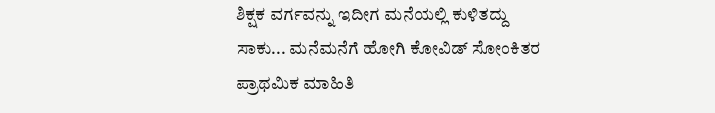ಶಿಕ್ಷಕ ವರ್ಗವನ್ನು ಇದೀಗ ಮನೆಯಲ್ಲಿ ಕುಳಿತದ್ದು ಸಾಕು... ಮನೆಮನೆಗೆ ಹೋಗಿ ಕೋವಿಡ್ ಸೋಂಕಿತರ ಪ್ರಾಥಮಿಕ ಮಾಹಿತಿ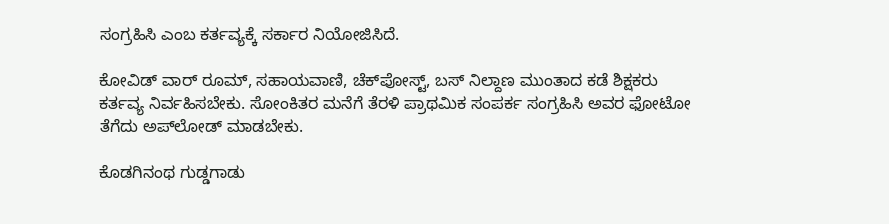ಸಂಗ್ರಹಿಸಿ ಎಂಬ ಕರ್ತವ್ಯಕ್ಕೆ ಸರ್ಕಾರ ನಿಯೋಜಿಸಿದೆ.

ಕೋವಿಡ್ ವಾರ್ ರೂಮ್, ಸಹಾಯವಾಣಿ, ಚೆಕ್‌ಪೋಸ್ಟ್, ಬಸ್ ನಿಲ್ದಾಣ ಮುಂತಾದ ಕಡೆ ಶಿಕ್ಷಕರು ಕರ್ತವ್ಯ ನಿರ್ವಹಿಸಬೇಕು. ಸೋಂಕಿತರ ಮನೆಗೆ ತೆರಳಿ ಪ್ರಾಥಮಿಕ ಸಂಪರ್ಕ ಸಂಗ್ರಹಿಸಿ ಅವರ ಫೋಟೋ ತೆಗೆದು ಅಪ್‌ಲೋಡ್ ಮಾಡಬೇಕು.

ಕೊಡಗಿನಂಥ ಗುಡ್ಡಗಾಡು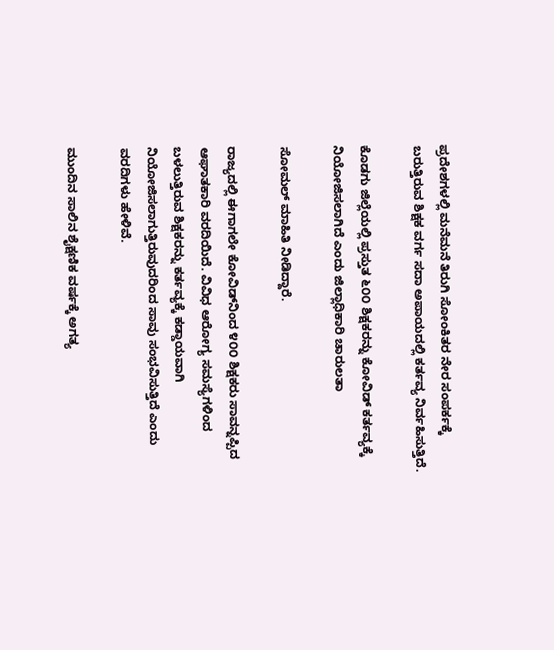ಪ್ರದೇಶಗಳಲ್ಲಿ ಮನೆಮನೆ ತಿರುಗಿ ಸೋಂಕಿತರ ನೇರ ಸಂಪರ್ಕಕ್ಕೆ ಬರುತ್ತಿರುವ ಶಿಕ್ಷಕ ವರ್ಗ ಸದಾ ಅಪಾಯದಲ್ಲಿ ಕರ್ತವ್ಯ ನಿರ್ವಹಿಸುತ್ತಿದೆ.

ಕೊಡಗು ಜಿಲ್ಲೆಯಲ್ಲಿ ಪ್ರಸ್ತುತ ೬೦೦ ಶಿಕ್ಷಕರನ್ನು ಕೋವಿಡ್ ಕರ್ತವ್ಯಕ್ಕೆ ನಿಯೋಜಿಸಲಾಗಿದೆ ಎಂದು ಜಿಲ್ಲಾಧಿಕಾರಿ ಚಾರುಲತಾ

ಸೋಮಲ್ ಮಾಹಿತಿ ನೀಡಿದ್ದಾರೆ.

ರಾಜ್ಯದಲ್ಲಿ ಈಗಾಗಲೇ ಕೋವಿಡ್‌ನಿಂದ ೪೦೦ ಶಿಕ್ಷಕರು ಸಾವನ್ನಪ್ಪಿದ ಆಘಾತಕಾರಿ ವರದಿಯಿದೆ. ವಿವಿಧ ಆರೋಗ್ಯ ಸಮಸ್ಯೆಗಳಿಂದ ಬಳಲುತ್ತಿರುವ ಶಿಕ್ಷಕರನ್ನು ಕರ್ತವ್ಯಕ್ಕೆ ಕಡ್ಡಾಯವಾಗಿ ನಿಯೋಜಿಸಲಾಗುತ್ತಿರುವುದರಿಂದ ಸಾವು ಸಂಭವಿಸುತ್ತಿದೆ ಎಂದು ವರದಿಗಳು ಹೇಳಿವೆ.

ಮುಂದಿನ ಸಾಲಿನ ಶೈಕ್ಷಣಿಕ ವರ್ಷಕ್ಕೆ ಅಗತ್ಯ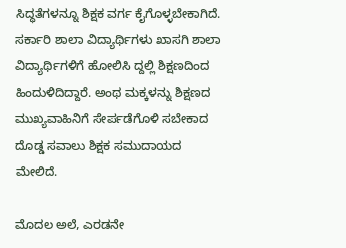ಸಿದ್ಧತೆಗಳನ್ನೂ ಶಿಕ್ಷಕ ವರ್ಗ ಕೈಗೊಳ್ಳಬೇಕಾಗಿದೆ. ಸರ್ಕಾರಿ ಶಾಲಾ ವಿದ್ಯಾರ್ಥಿಗಳು ಖಾಸಗಿ ಶಾಲಾ ವಿದ್ಯಾರ್ಥಿಗಳಿಗೆ ಹೋಲಿಸಿ ದ್ದಲ್ಲಿ ಶಿಕ್ಷಣದಿಂದ ಹಿಂದುಳಿದಿದ್ದಾರೆ. ಅಂಥ ಮಕ್ಕಳನ್ನು ಶಿಕ್ಷಣದ ಮುಖ್ಯವಾಹಿನಿಗೆ ಸೇರ್ಪಡೆಗೊಳಿ ಸಬೇಕಾದ ದೊಡ್ಡ ಸವಾಲು ಶಿಕ್ಷಕ ಸಮುದಾಯದ ಮೇಲಿದೆ.

ಮೊದಲ ಅಲೆ, ಎರಡನೇ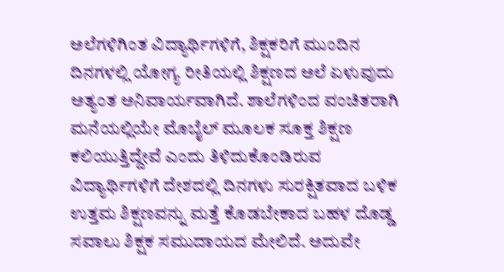ಅಲೆಗಳಿಗಿಂತ ವಿದ್ಯಾರ್ಥಿಗಳಿಗೆ, ಶಿಕ್ಷಕರಿಗೆ ಮುಂದಿನ ದಿನಗಳಲ್ಲಿ ಯೋಗ್ಯ ರೀತಿಯಲ್ಲಿ ಶಿಕ್ಷಣದ ಅಲೆ ಏಳುವುದು ಅತ್ಯಂತ ಅನಿವಾರ್ಯವಾಗಿದೆ. ಶಾಲೆಗಳಿಂದ ವಂಚಿತರಾಗಿ ಮನೆಯಲ್ಲಿಯೇ ಮೊಬೈಲ್ ಮೂಲಕ ಸೂಕ್ತ ಶಿಕ್ಷಣ ಕಲಿಯುತ್ತಿದ್ದೇವೆ ಎಂದು ತಿಳಿದುಕೊಂಡಿರುವ ವಿದ್ಯಾರ್ಥಿಗಳಿಗೆ ದೇಶದಲ್ಲಿ ದಿನಗಳು ಸುರಕ್ಷಿತವಾದ ಬಳಿಕ ಉತ್ತಮ ಶಿಕ್ಷಣವನ್ನು ಮತ್ತೆ ಕೊಡಬೇಕಾದ ಬಹಳ ದೊಡ್ಡ ಸವಾಲು ಶಿಕ್ಷಕ ಸಮುದಾಯದ ಮೇಲಿದೆ. ಅದುವೇ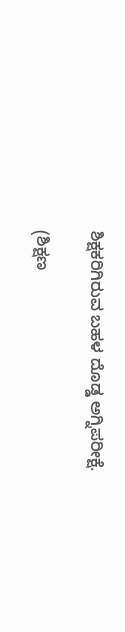ಶಿಕ್ಷಕರಿಗಿರುವ ಬಹಳ ದೊಡ್ಡ ಅಗ್ನಿಪರೀಕ್ಷೆ.

(ಶಿಕ್ಷಣ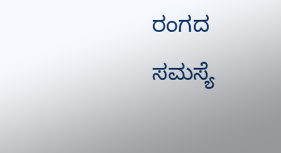ರಂಗದ ಸಮಸ್ಯೆ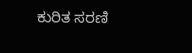ಕುರಿತ ಸರಣಿ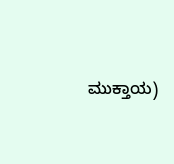ಮುಕ್ತಾಯ)